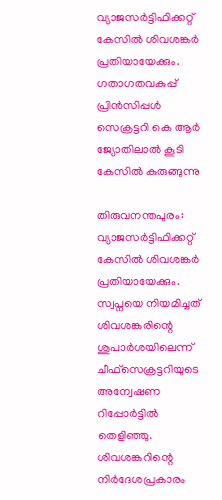വ്യാജസര്‍ട്ടിഫിക്കറ്റ് കേസില്‍ ശിവശങ്കര്‍ പ്രതിയായേക്കും. ഗതാഗതവകുപ്പ് പ്രിന്‍സിപ്പള്‍ സെക്രട്ടറി കെ ആര്‍ ജ്യോതിലാല്‍ കൂടി കേസില്‍ കുരുങ്ങുന്നു

തിരുവനന്തപുരം: വ്യാജസര്‍ട്ടിഫിക്കറ്റ് കേസില്‍ ശിവശങ്കര്‍ പ്രതിയായേക്കും. സ്വപ്നയെ നിയമിച്ചത് ശിവശങ്കരിന്റെ ശുപാര്‍ശയിലെന്ന് ചീഫ്‌സെക്രട്ടറിയുടെ അന്വേഷണ റിപ്പോര്‍ട്ടില്‍ തെളിഞ്ഞു. ശിവശങ്കറിന്റെ നിര്‍ദേശപ്രകാരം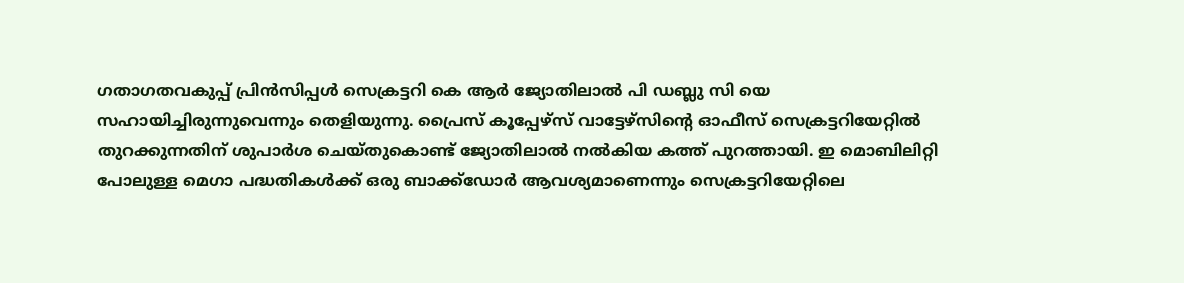ഗതാഗതവകുപ്പ് പ്രിന്‍സിപ്പള്‍ സെക്രട്ടറി കെ ആര്‍ ജ്യോതിലാല്‍ പി ഡബ്ലു സി യെ സഹായിച്ചിരുന്നുവെന്നും തെളിയുന്നു. പ്രൈസ് കൂപ്പേഴ്‌സ് വാട്ടേഴ്‌സിന്റെ ഓഫീസ് സെക്രട്ടറിയേറ്റില്‍ തുറക്കുന്നതിന് ശുപാര്‍ശ ചെയ്തുകൊണ്ട് ജ്യോതിലാല്‍ നല്‍കിയ കത്ത് പുറത്തായി. ഇ മൊബിലിറ്റി പോലുള്ള മെഗാ പദ്ധതികള്‍ക്ക് ഒരു ബാക്ക്‌ഡോര്‍ ആവശ്യമാണെന്നും സെക്രട്ടറിയേറ്റിലെ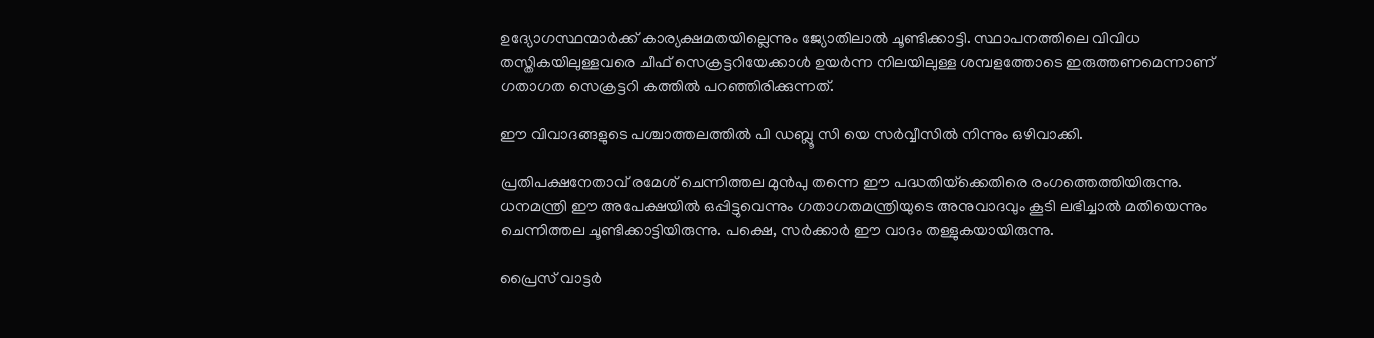ഉദ്യോഗസ്ഥന്മാര്‍ക്ക് കാര്യക്ഷമതയില്ലെന്നും ജ്യോതിലാല്‍ ചൂണ്ടിക്കാട്ടി. സ്ഥാപനത്തിലെ വിവിധ തസ്തികയിലുള്ളവരെ ചീഫ് സെക്രട്ടറിയേക്കാള്‍ ഉയര്‍ന്ന നിലയിലുള്ള ശമ്പളത്തോടെ ഇരുത്തണമെന്നാണ് ഗതാഗത സെക്രട്ടറി കത്തില്‍ പറഞ്ഞിരിക്കുന്നത്.

ഈ വിവാദങ്ങളുടെ പശ്ചാത്തലത്തില്‍ പി ഡബ്ലൂ സി യെ സര്‍വ്വീസില്‍ നിന്നും ഒഴിവാക്കി.

പ്രതിപക്ഷനേതാവ് രമേശ് ചെന്നിത്തല മുന്‍പു തന്നെ ഈ പദ്ധതിയ്‌ക്കെതിരെ രംഗത്തെത്തിയിരുന്നു. ധനമന്ത്രി ഈ അപേക്ഷയില്‍ ഒപ്പിട്ടുവെന്നും ഗതാഗതമന്ത്രിയുടെ അനുവാദവും കൂടി ലഭിച്ചാല്‍ മതിയെന്നും ചെന്നിത്തല ചൂണ്ടിക്കാട്ടിയിരുന്നു. പക്ഷെ, സര്‍ക്കാര്‍ ഈ വാദം തള്ളുകയായിരുന്നു.

പ്രൈസ് വാട്ടര്‍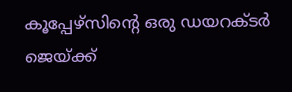കൂപ്പേഴ്‌സിന്റെ ഒരു ഡയറക്ടര്‍ ജെയ്ക്ക്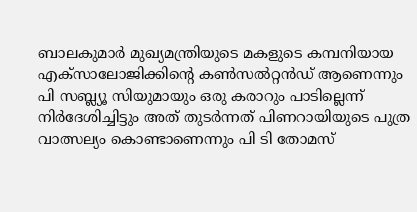ബാലകുമാര്‍ മുഖ്യമന്ത്രിയുടെ മകളുടെ കമ്പനിയായ എക്‌സാലോജിക്കിന്റെ കണ്‍സല്‍റ്റന്‍ഡ് ആണെന്നും പി സബ്ല്യൂ സിയുമായും ഒരു കരാറും പാടില്ലെന്ന് നിര്‍ദേശിച്ചിട്ടും അത് തുടര്‍ന്നത് പിണറായിയുടെ പുത്ര വാത്സല്യം കൊണ്ടാണെന്നും പി ടി തോമസ്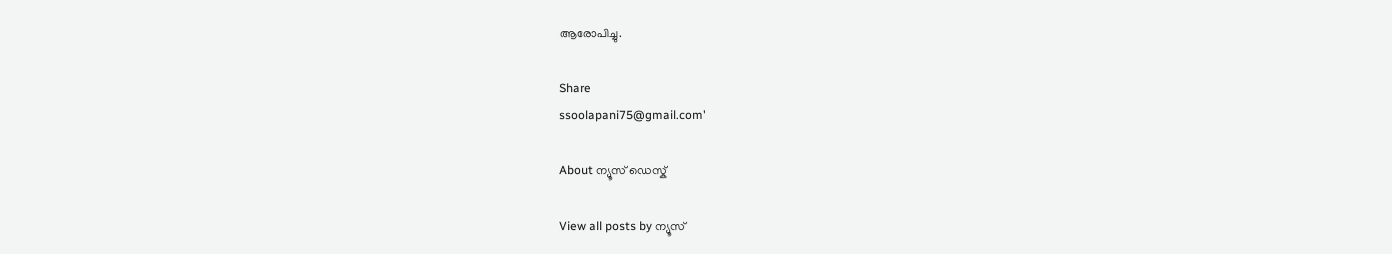ആരോപിച്ചു.

Share
ssoolapani75@gmail.com'

About ന്യൂസ് ഡെസ്ക്

View all posts by ന്യൂസ്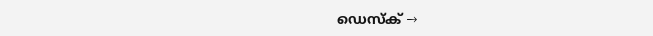ഡെസ്ക് →